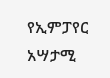የኢምፓየር አሣታሚ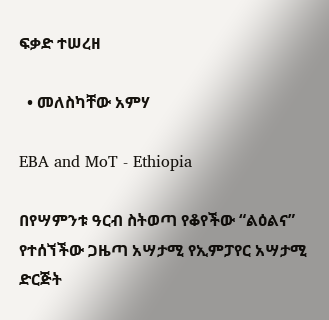ፍቃድ ተሠረዘ

  • መለስካቸው አምሃ

EBA and MoT - Ethiopia

በየሣምንቱ ዓርብ ስትወጣ የቆየችው “ልዕልና” የተሰኘችው ጋዜጣ አሣታሚ የኢምፓየር አሣታሚ ድርጅት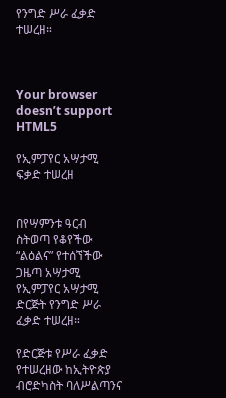የንግድ ሥራ ፈቃድ ተሠረዘ።



Your browser doesn’t support HTML5

የኢምፓየር አሣታሚ ፍቃድ ተሠረዘ


በየሣምንቱ ዓርብ ስትወጣ የቆየችው “ልዕልና” የተሰኘችው ጋዜጣ አሣታሚ የኢምፓየር አሣታሚ ድርጅት የንግድ ሥራ ፈቃድ ተሠረዘ።

የድርጅቱ የሥራ ፈቃድ የተሠረዘው ከኢትዮጵያ ብሮድካስት ባለሥልጣንና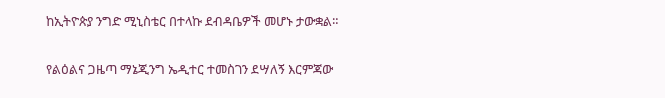ከኢትዮጵያ ንግድ ሚኒስቴር በተላኩ ደብዳቤዎች መሆኑ ታውቋል።

የልዕልና ጋዜጣ ማኔጂንግ ኤዲተር ተመስገን ደሣለኝ እርምጃው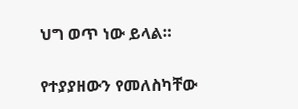ህግ ወጥ ነው ይላል።

የተያያዘውን የመለስካቸው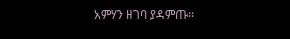አምሃን ዘገባ ያዳምጡ፡፡